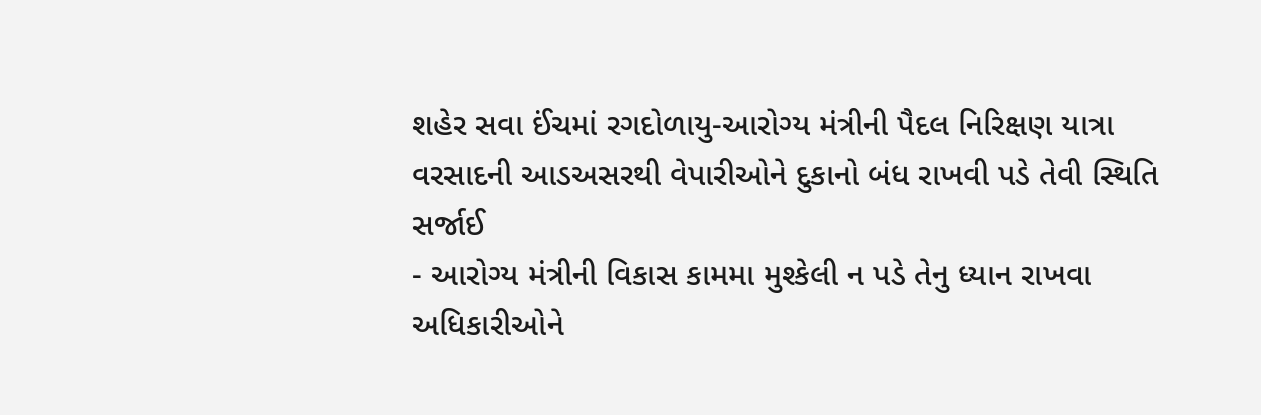શહેર સવા ઈંચમાં રગદોળાયુ-આરોગ્ય મંત્રીની પૈદલ નિરિક્ષણ યાત્રા
વરસાદની આડઅસરથી વેપારીઓને દુકાનો બંધ રાખવી પડે તેવી સ્થિતિ સર્જાઈ
- આરોગ્ય મંત્રીની વિકાસ કામમા મુશ્કેલી ન પડે તેનુ ધ્યાન રાખવા અધિકારીઓને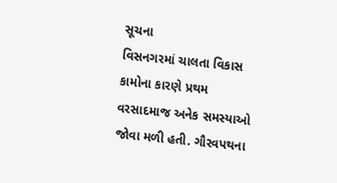સૂચના
વિસનગરમાં ચાલતા વિકાસ કામોના કારણે પ્રથમ વરસાદમાજ અનેક સમસ્યાઓ જોવા મળી હતી. ગૌરવપથના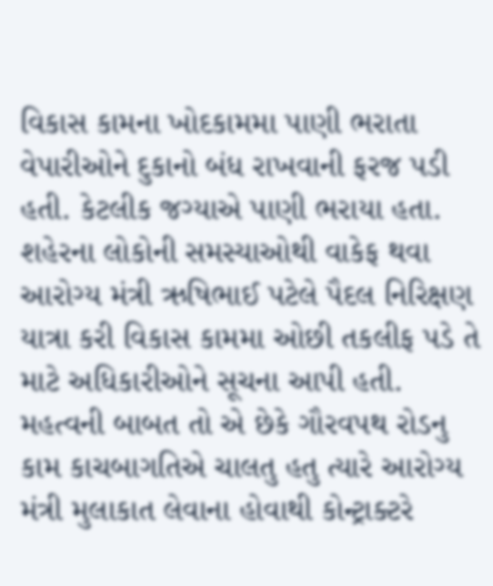વિકાસ કામના ખોદકામમા પાણી ભરાતા વેપારીઓને દુકાનો બંધ રાખવાની ફરજ પડી હતી. કેટલીક જગ્યાએ પાણી ભરાયા હતા. શહેરના લોકોની સમસ્યાઓથી વાકેફ થવા આરોગ્ય મંત્રી ઋષિભાઈ પટેલે પૈદલ નિરિક્ષણ યાત્રા કરી વિકાસ કામમા ઓછી તકલીફ પડે તે માટે અધિકારીઓને સૂચના આપી હતી. મહત્વની બાબત તો એ છેકે ગૌરવપથ રોડનુ કામ કાચબાગતિએ ચાલતુ હતુ ત્યારે આરોગ્ય મંત્રી મુલાકાત લેવાના હોવાથી કોન્ટ્રાક્ટરે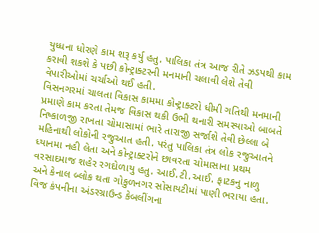યુધ્ધના ધોરણે કામ શરૂ કર્યુ હતુ. પાલિકા તંત્ર આજ રીતે ઝડપથી કામ કરાવી શકશે કે પછી કોન્ટ્રાક્ટરની મનમાની ચલાવી લેશે તેવી વેપારીઓમાં ચર્ચાઓ થઈ હતી.
વિસનગરમાં ચાલતા વિકાસ કામમા કોન્ટ્રાક્ટરો ધીમી ગતિથી મનમાની પ્રમાણે કામ કરતા તેમજ વિકાસ થકી ઉભી થનારી સમસ્યાઓ બાબતે નિષ્કાળજી રાખતા ચોમાસામાં ભારે તારાજી સર્જાશે તેવી છેલ્લા બે મહિનાથી લોકોની રજુઆત હતી. પરંતુ પાલિકા તંત્ર લોક રજુઆતને ધ્યાનમા નહી લેતા અને કોન્ટ્રાક્ટરોને છાવરતા ચોમાસાના પ્રથમ વરસાદમાજ શહેર રગદોળાયુ હતુ. આઈ.ટી.આઈ. ફાટકનુ નાળુ અને કેનાલ બ્લોક થતા ગોકુળનગર સોસાયટીમાં પાણી ભરાયા હતા. વિજ કંપનીના અંડરગ્રાઉન્ડ કેબલીંગના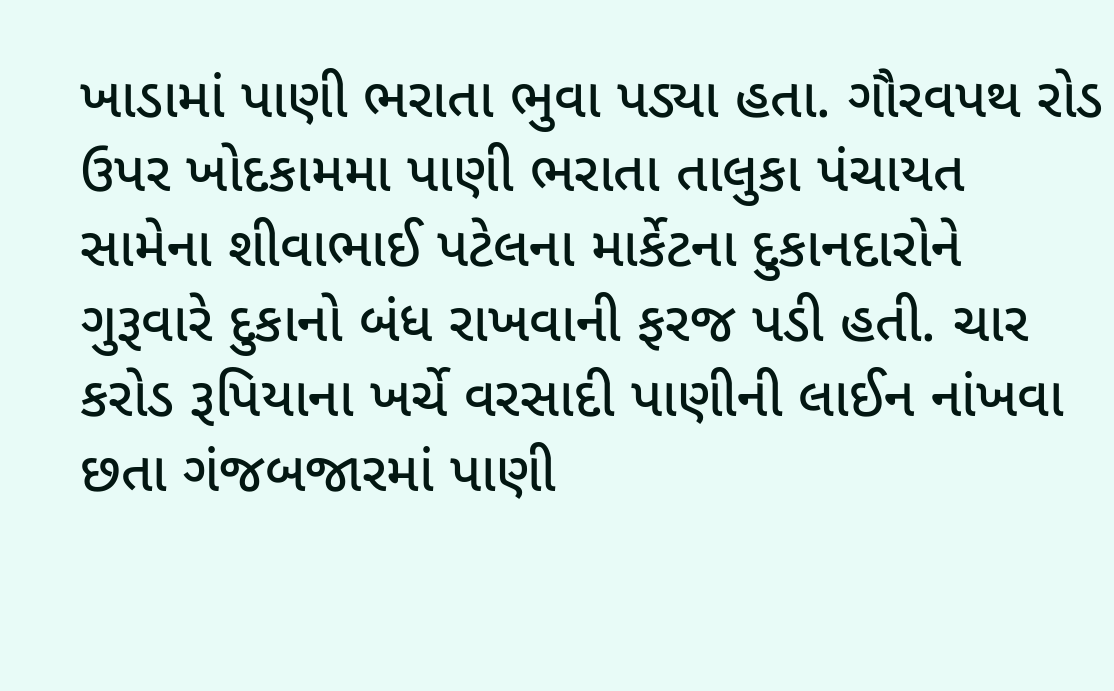ખાડામાં પાણી ભરાતા ભુવા પડ્યા હતા. ગૌરવપથ રોડ ઉપર ખોદકામમા પાણી ભરાતા તાલુકા પંચાયત સામેના શીવાભાઈ પટેલના માર્કેટના દુકાનદારોને ગુરૂવારે દુકાનો બંધ રાખવાની ફરજ પડી હતી. ચાર કરોડ રૂપિયાના ખર્ચે વરસાદી પાણીની લાઈન નાંખવા છતા ગંજબજારમાં પાણી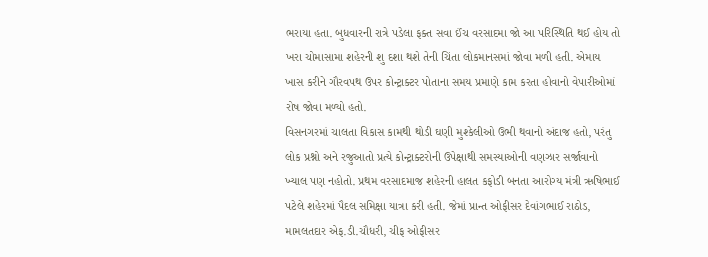ભરાયા હતા. બુધવારની રાત્રે પડેલા ફક્ત સવા ઈંચ વરસાદમા જો આ પરિસ્થિતિ થઈ હોય તો ખરા ચોમાસામા શહેરની શુ દશા થશે તેની ચિંતા લોકમાનસમાં જોવા મળી હતી. એમાય ખાસ કરીને ગૌરવપથ ઉપર કોન્ટ્રાક્ટર પોતાના સમય પ્રમાણે કામ કરતા હોવાનો વેપારીઓમાં રોષ જોવા મળ્યો હતો.
વિસનગરમાં ચાલતા વિકાસ કામથી થોડી ઘણી મુશ્કેલીઓ ઉભી થવાનો અંદાજ હતો, પરંતુ લોક પ્રશ્નો અને રજુઆતો પ્રત્યે કોન્ટ્રાક્ટરોની ઉપેક્ષાથી સમસ્યાઓની વણઝાર સર્જાવાનો ખ્યાલ પણ નહોતો. પ્રથમ વરસાદમાજ શહેરની હાલત કફોડી બનતા આરોગ્ય મંત્રી ઋષિભાઈ પટેલે શહેરમાં પૈદલ સમિક્ષા યાત્રા કરી હતી. જેમાં પ્રાન્ત ઓફીસર દેવાંગભાઈ રાઠોડ, મામલતદાર એફ.ડી.ચૌધરી, ચીફ ઓફીસર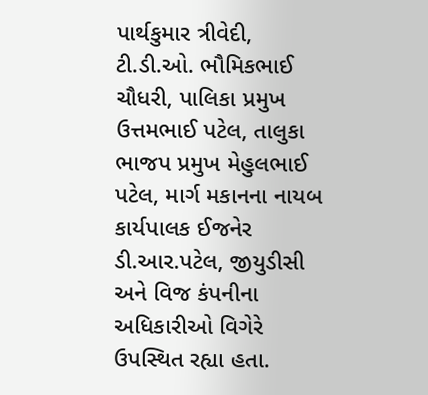પાર્થકુમાર ત્રીવેદી, ટી.ડી.ઓ. ભૌમિકભાઈ ચૌધરી, પાલિકા પ્રમુખ ઉત્તમભાઈ પટેલ, તાલુકા ભાજપ પ્રમુખ મેહુલભાઈ પટેલ, માર્ગ મકાનના નાયબ કાર્યપાલક ઈજનેર ડી.આર.પટેલ, જીયુડીસી અને વિજ કંપનીના અધિકારીઓ વિગેરે ઉપસ્થિત રહ્યા હતા.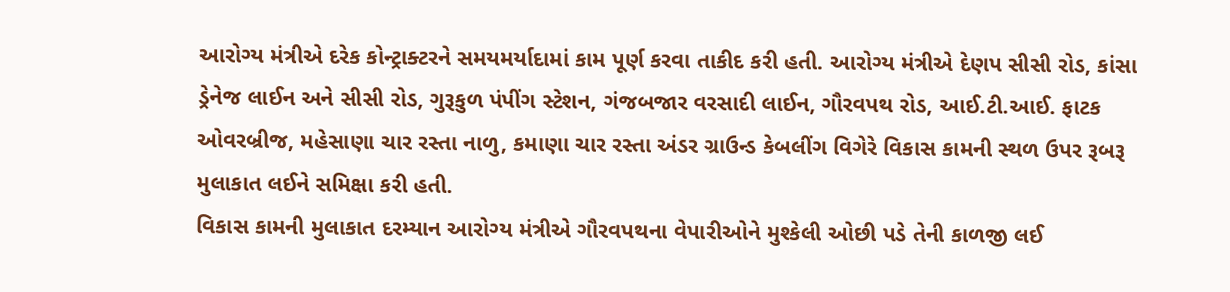આરોગ્ય મંત્રીએ દરેક કોન્ટ્રાક્ટરને સમયમર્યાદામાં કામ પૂર્ણ કરવા તાકીદ કરી હતી. આરોગ્ય મંત્રીએ દેણપ સીસી રોડ, કાંસા ડ્રેનેજ લાઈન અને સીસી રોડ, ગુરૂકુળ પંપીંગ સ્ટેશન, ગંજબજાર વરસાદી લાઈન, ગૌરવપથ રોડ, આઈ.ટી.આઈ. ફાટક ઓવરબ્રીજ, મહેસાણા ચાર રસ્તા નાળુ, કમાણા ચાર રસ્તા અંડર ગ્રાઉન્ડ કેબલીંગ વિગેરે વિકાસ કામની સ્થળ ઉપર રૂબરૂ મુલાકાત લઈને સમિક્ષા કરી હતી.
વિકાસ કામની મુલાકાત દરમ્યાન આરોગ્ય મંત્રીએ ગૌરવપથના વેપારીઓને મુશ્કેલી ઓછી પડે તેની કાળજી લઈ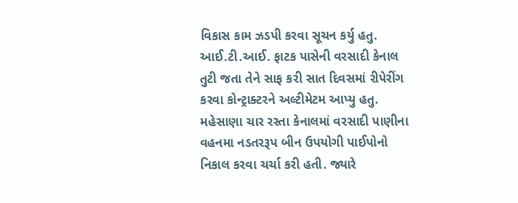વિકાસ કામ ઝડપી કરવા સૂચન કર્યુ હતુ. આઈ.ટી.આઈ. ફાટક પાસેની વરસાદી કેનાલ તુટી જતા તેને સાફ કરી સાત દિવસમાં રીપેરીંગ કરવા કોન્ટ્રાક્ટરને અલ્ટીમેટમ આપ્યુ હતુ. મહેસાણા ચાર રસ્તા કેનાલમાં વરસાદી પાણીના વહનમા નડતરરૂપ બીન ઉપયોગી પાઈપોનો નિકાલ કરવા ચર્ચા કરી હતી. જ્યારે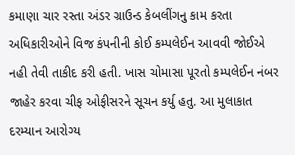કમાણા ચાર રસ્તા અંડર ગ્રાઉન્ડ કેબલીંગનુ કામ કરતા અધિકારીઓને વિજ કંપનીની કોઈ કમ્પલેઈન આવવી જોઈએ નહી તેવી તાકીદ કરી હતી. ખાસ ચોમાસા પૂરતો કમ્પલેઈન નંબર જાહેર કરવા ચીફ ઓફીસરને સૂચન કર્યુ હતુ. આ મુલાકાત દરમ્યાન આરોગ્ય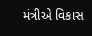મંત્રીએ વિકાસ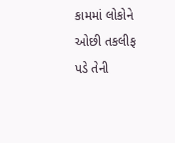કામમાં લોકોને ઓછી તકલીફ પડે તેની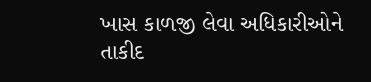ખાસ કાળજી લેવા અધિકારીઓને તાકીદ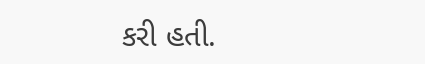કરી હતી.